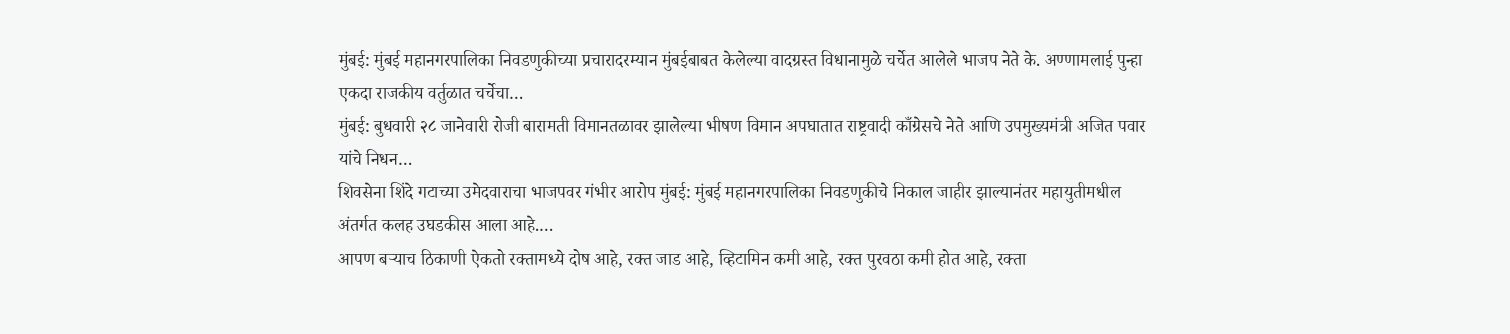मुंबई: मुंबई महानगरपालिका निवडणुकीच्या प्रचारादरम्यान मुंबईबाबत केलेल्या वादग्रस्त विधानामुळे चर्चेत आलेले भाजप नेते के. अण्णामलाई पुन्हा एकदा राजकीय वर्तुळात चर्चेचा…
मुंबई: बुधवारी २८ जानेवारी रोजी बारामती विमानतळावर झालेल्या भीषण विमान अपघातात राष्ट्रवादी काँग्रेसचे नेते आणि उपमुख्यमंत्री अजित पवार यांचे निधन…
शिवसेना शिंदे गटाच्या उमेदवाराचा भाजपवर गंभीर आरोप मुंबई: मुंबई महानगरपालिका निवडणुकीचे निकाल जाहीर झाल्यानंतर महायुतीमधील अंतर्गत कलह उघडकीस आला आहे.…
आपण बऱ्याच ठिकाणी ऐकतो रक्तामध्ये दोष आहे, रक्त जाड आहे, व्हिटामिन कमी आहे, रक्त पुरवठा कमी होत आहे, रक्ता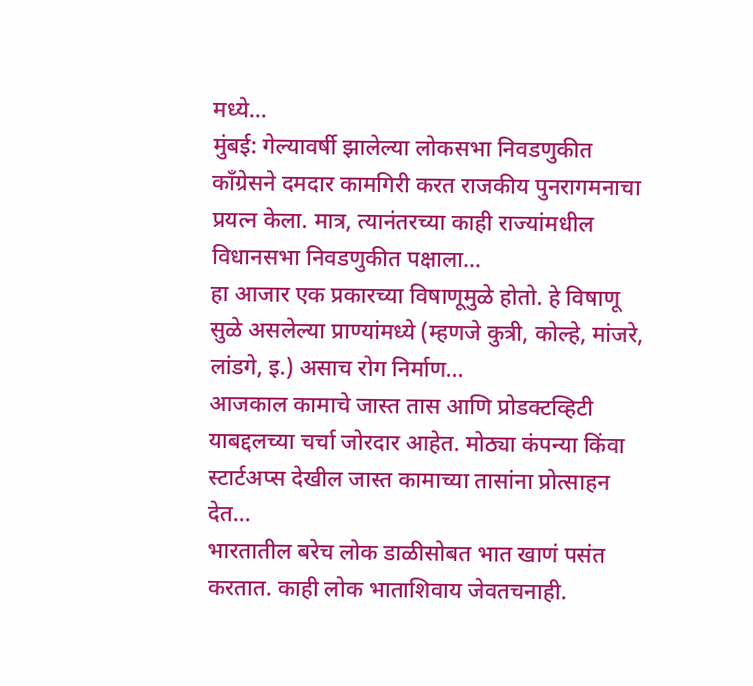मध्ये…
मुंबई: गेल्यावर्षी झालेल्या लोकसभा निवडणुकीत काँग्रेसने दमदार कामगिरी करत राजकीय पुनरागमनाचा प्रयत्न केला. मात्र, त्यानंतरच्या काही राज्यांमधील विधानसभा निवडणुकीत पक्षाला…
हा आजार एक प्रकारच्या विषाणूमुळे होतो. हे विषाणू सुळे असलेल्या प्राण्यांमध्ये (म्हणजे कुत्री, कोल्हे, मांजरे, लांडगे, इ.) असाच रोग निर्माण…
आजकाल कामाचे जास्त तास आणि प्रोडक्टव्हिटी याबद्दलच्या चर्चा जोरदार आहेत. मोठ्या कंपन्या किंवा स्टार्टअप्स देखील जास्त कामाच्या तासांना प्रोत्साहन देत…
भारतातील बरेच लोक डाळीसोबत भात खाणं पसंत करतात. काही लोक भाताशिवाय जेवतचनाही.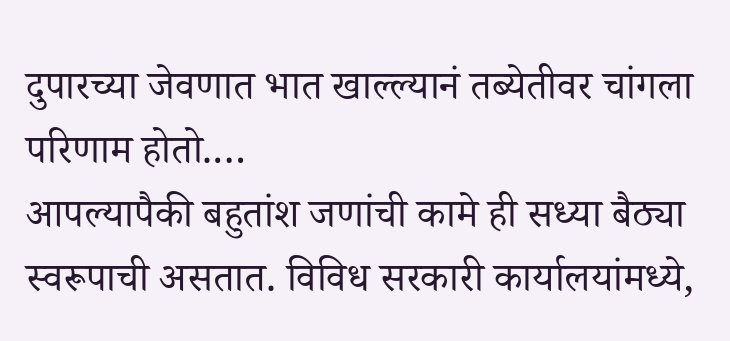दुपारच्या जेवणात भात खाल्ल्यानं तब्येतीवर चांगला परिणाम होतो.…
आपल्यापैकी बहुतांश जणांची कामे ही सध्या बैठ्या स्वरूपाची असतात. विविध सरकारी कार्यालयांमध्ये,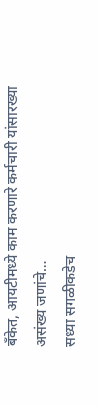बँकेत, आयटीमध्ये काम करणारे कर्मचारी यांसारख्या असंख्य जणांचे…
सध्या सगळीकडेच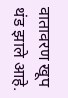वातावरण खूप थंड झाले आहे.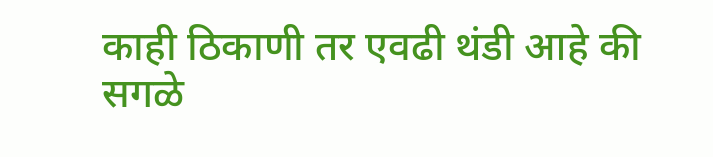काही ठिकाणी तर एवढी थंडी आहे की सगळे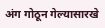अंग गोठून गेल्यासारखे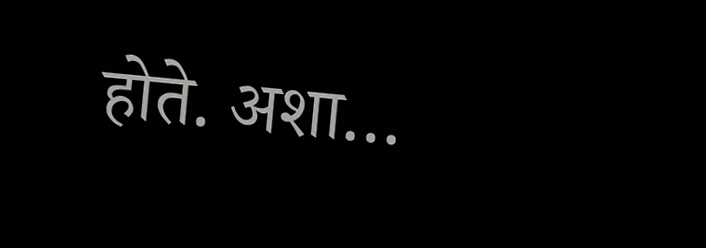होते. अशा…